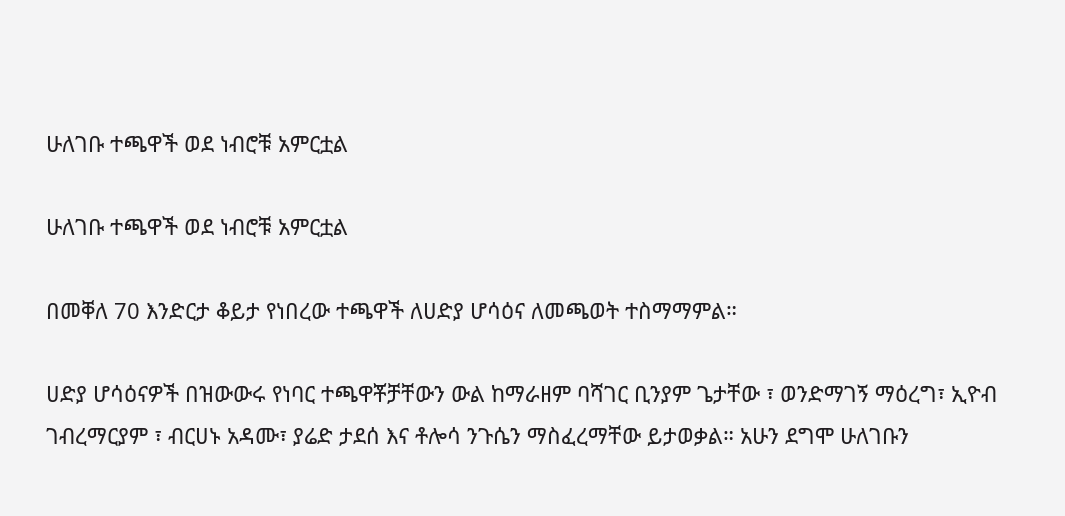ሁለገቡ ተጫዋች ወደ ነብሮቹ አምርቷል

ሁለገቡ ተጫዋች ወደ ነብሮቹ አምርቷል

በመቐለ 70 እንድርታ ቆይታ የነበረው ተጫዋች ለሀድያ ሆሳዕና ለመጫወት ተስማማምል።

ሀድያ ሆሳዕናዎች በዝውውሩ የነባር ተጫዋቾቻቸውን ውል ከማራዘም ባሻገር ቢንያም ጌታቸው ፣ ወንድማገኝ ማዕረግ፣ ኢዮብ ገብረማርያም ፣ ብርሀኑ አዳሙ፣ ያሬድ ታደሰ እና ቶሎሳ ንጉሴን ማስፈረማቸው ይታወቃል። አሁን ደግሞ ሁለገቡን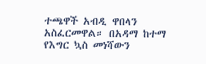ተጫዋች አብዲ ዋበላን አስፈርመዋል። በአዳማ ከተማ የእግር ኳስ መነሻውን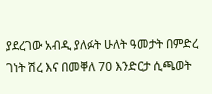ያደረገው አብዲ ያለፉት ሁለት ዓመታት በምድረ ገነት ሽረ እና በመቐለ 70 እንድርታ ሲጫወት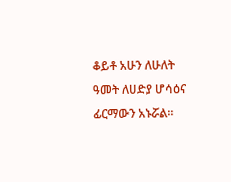ቆይቶ አሁን ለሁለት ዓመት ለሀድያ ሆሳዕና ፊርማውን አኑሯል።